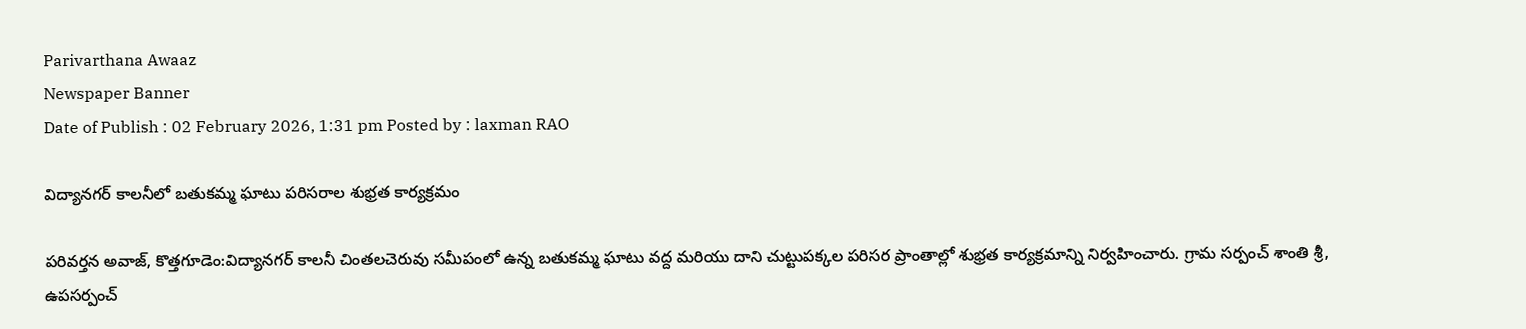Parivarthana Awaaz
Newspaper Banner
Date of Publish : 02 February 2026, 1:31 pm Posted by : laxman RAO

విద్యానగర్ కాలనీలో బతుకమ్మ ఘాటు పరిసరాల శుభ్రత కార్యక్రమం

పరివర్తన అవాజ్, కొత్తగూడెం:విద్యానగర్ కాలనీ చింతలచెరువు సమీపంలో ఉన్న బతుకమ్మ ఘాటు వద్ద మరియు దాని చుట్టుపక్కల పరిసర ప్రాంతాల్లో శుభ్రత కార్యక్రమాన్ని నిర్వహించారు. గ్రామ సర్పంచ్ శాంతి శ్రీ, ఉపసర్పంచ్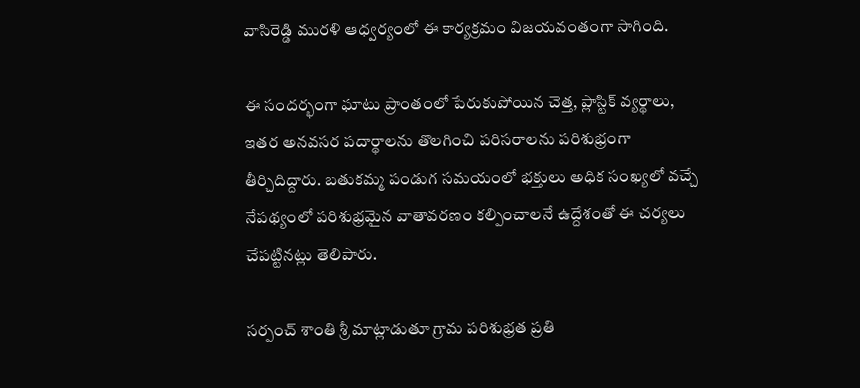వాసిరెడ్డి మురళి ఆధ్వర్యంలో ఈ కార్యక్రమం విజయవంతంగా సాగింది.

ఈ సందర్భంగా ఘాటు ప్రాంతంలో పేరుకుపోయిన చెత్త, ప్లాస్టిక్ వ్యర్థాలు, ఇతర అనవసర పదార్థాలను తొలగించి పరిసరాలను పరిశుభ్రంగా తీర్చిదిద్దారు. బతుకమ్మ పండుగ సమయంలో భక్తులు అధిక సంఖ్యలో వచ్చే నేపథ్యంలో పరిశుభ్రమైన వాతావరణం కల్పించాలనే ఉద్దేశంతో ఈ చర్యలు చేపట్టినట్లు తెలిపారు.

సర్పంచ్ శాంతి శ్రీ మాట్లాడుతూ గ్రామ పరిశుభ్రత ప్రతి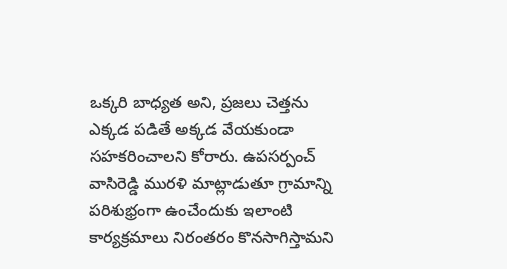ఒక్కరి బాధ్యత అని, ప్రజలు చెత్తను ఎక్కడ పడితే అక్కడ వేయకుండా సహకరించాలని కోరారు. ఉపసర్పంచ్ వాసిరెడ్డి మురళి మాట్లాడుతూ గ్రామాన్ని పరిశుభ్రంగా ఉంచేందుకు ఇలాంటి కార్యక్రమాలు నిరంతరం కొనసాగిస్తామని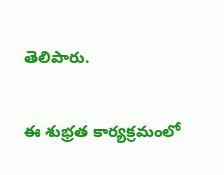తెలిపారు.

ఈ శుభ్రత కార్యక్రమంలో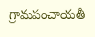గ్రామపంచాయతీ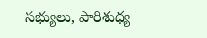సభ్యులు, పారిశుధ్య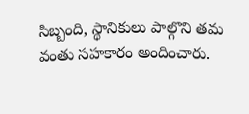సిబ్బంది, స్థానికులు పాల్గొని తమ వంతు సహకారం అందించారు.